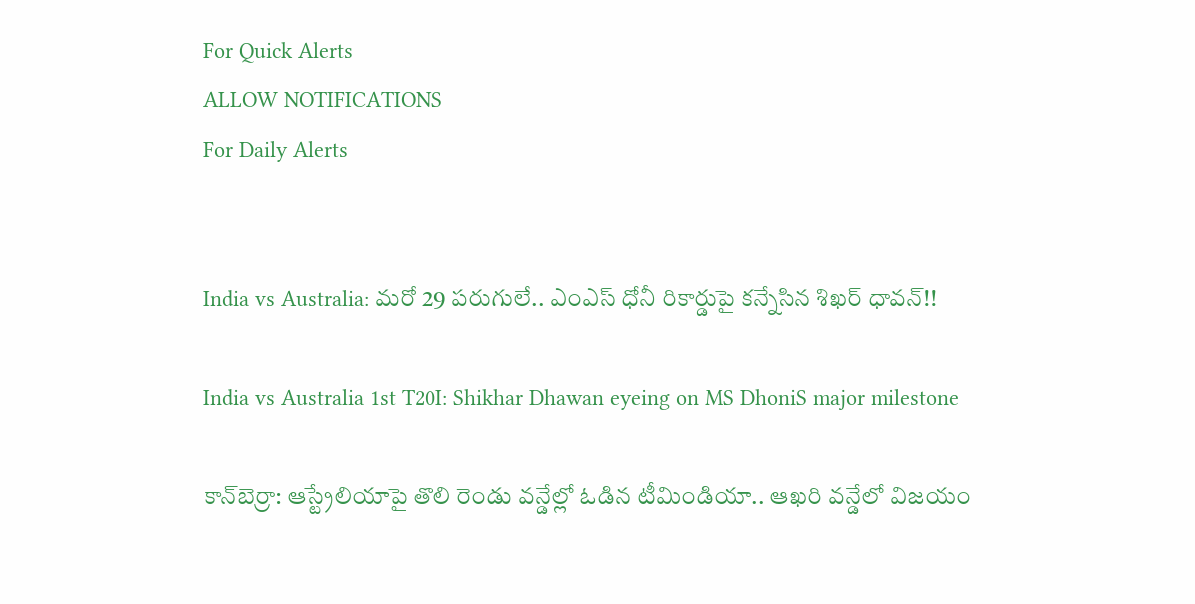For Quick Alerts
ALLOW NOTIFICATIONS
For Daily Alerts


India vs Australia: మరో 29 పరుగులే.. ఎంఎస్ ధోనీ రికార్డుపై కన్నేసిన శిఖర్ ధావన్!!

India vs Australia 1st T20I: Shikhar Dhawan eyeing on MS DhoniS major milestone

కాన్‌బెర్రా: ఆస్ట్రేలియాపై తొలి రెండు వన్డేల్లో ఓడిన టీమిండియా.. ఆఖరి వన్డేలో విజయం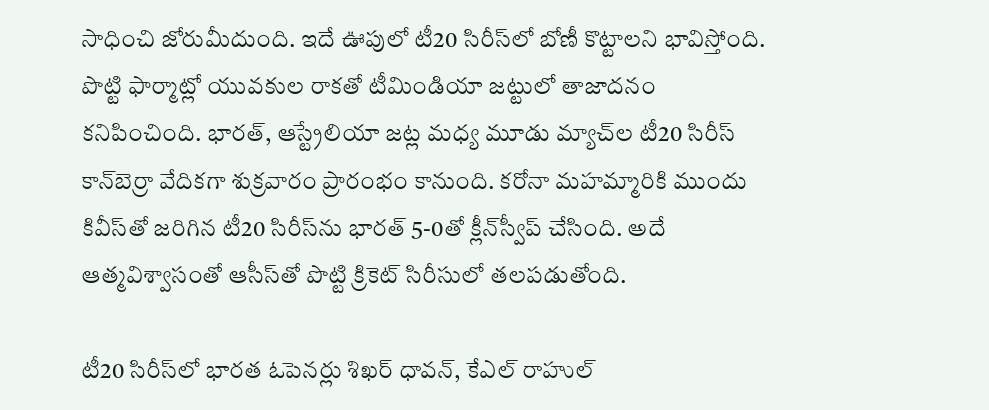సాధించి జోరుమీదుంది. ఇదే ఊపులో టీ20 సిరీస్‌లో బోణీ కొట్టాలని భావిస్తోంది. పొట్టి ఫార్మాట్లో యువకుల రాకతో టీమిండియా జట్టులో తాజాదనం కనిపించింది. భారత్, ఆస్ట్రేలియా జట్ల మధ్య మూడు మ్యాచ్‌ల టీ20 సిరీస్‌ కాన్‌బెర్రా వేదికగా శుక్రవారం ప్రారంభం కానుంది. కరోనా మహమ్మారికి ముందు కివీస్‌తో జరిగిన టీ20 సిరీస్‌ను భారత్ 5-0తో క్లీన్‌స్వీప్‌ చేసింది. అదే ఆత్మవిశ్వాసంతో ఆసీస్‌తో పొట్టి క్రికెట్‌ సిరీసులో తలపడుతోంది.

టీ20 సిరీస్‌లో భారత ఓపెనర్లు శిఖర్ ధావన్, కేఎల్ రాహుల్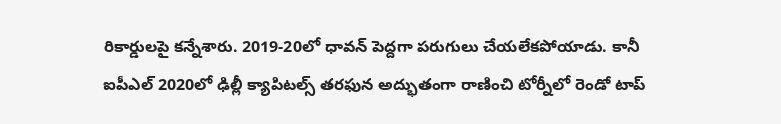రికార్డులపై కన్నేశారు. 2019-20లో ధావన్ పెద్దగా పరుగులు చేయలేకపోయాడు. కానీ ఐపీఎల్ 2020లో ఢిల్లీ క్యాపిటల్స్ తరఫున అద్భుతంగా రాణించి టోర్నీలో రెండో టాప్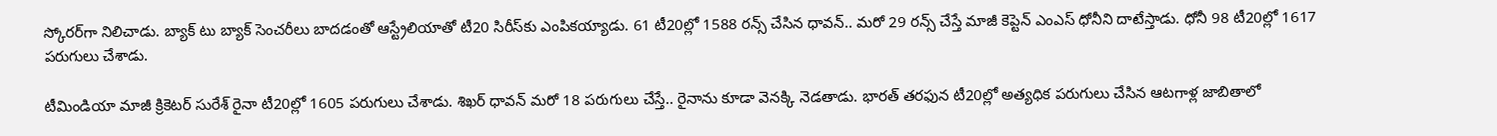స్కోరర్‌గా నిలిచాడు. బ్యాక్ టు బ్యాక్ సెంచరీలు బాదడంతో ఆస్ట్రేలియాతో టీ20 సిరీస్‌కు‌ ఎంపికయ్యాడు. 61 టీ20ల్లో 1588 రన్స్ చేసిన ధావన్.. మరో 29 రన్స్ చేస్తే మాజీ కెప్టెన్ ఎంఎస్ ధోనీని దాటేస్తాడు. ధోనీ 98 టీ20ల్లో 1617 పరుగులు చేశాడు.

టీమిండియా మాజీ క్రికెటర్ సురేశ్ రైనా టీ20ల్లో 1605 పరుగులు చేశాడు. శిఖర్ ధావన్ మరో 18 పరుగులు చేస్తే.. రైనాను కూడా వెనక్కి నెడతాడు. భారత్ తరఫున టీ20ల్లో అత్యధిక పరుగులు చేసిన ఆటగాళ్ల జాబితాలో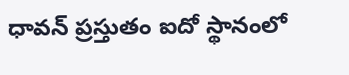ధావన్ ప్రస్తుతం ఐదో స్థానంలో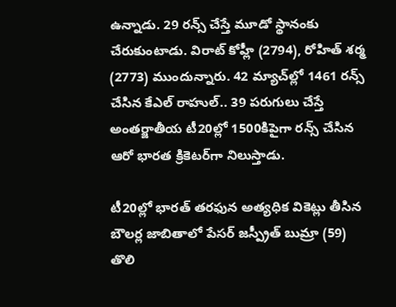ఉన్నాడు. 29 రన్స్ చేస్తే మూడో స్థానంకు చేరుకుంటాడు. విరాట్ కోహ్లీ (2794), రోహిత్ శర్మ (2773) ముందున్నారు. 42 మ్యాచ్‌ల్లో 1461 రన్స్ చేసిన కేఎల్ రాహుల్.. 39 పరుగులు చేస్తే అంతర్జాతీయ టీ20ల్లో 1500కిపైగా రన్స్ చేసిన ఆరో భారత క్రికెటర్‌గా నిలుస్తాడు.

టీ20ల్లో భారత్ తరఫున అత్యధిక వికెట్లు తీసిన బౌలర్ల జాబితాలో పేసర్ జస్ప్రీత్ బుమ్రా (59) తొలి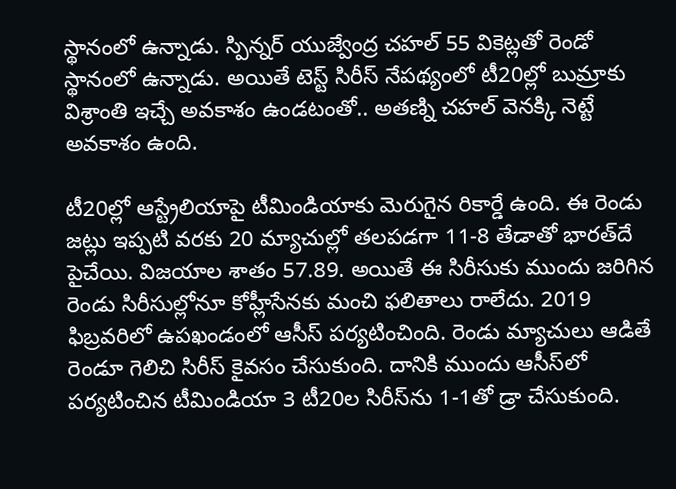స్థానంలో ఉన్నాడు. స్పిన్నర్ యుజ్వేంద్ర చహల్ 55 వికెట్లతో రెండో స్థానంలో ఉన్నాడు. అయితే టెస్ట్ సిరీస్ నేపథ్యంలో టీ20ల్లో బుమ్రాకు విశ్రాంతి ఇచ్చే అవకాశం ఉండటంతో.. అతణ్ని చహల్ వెనక్కి నెట్టే అవకాశం ఉంది.

టీ20ల్లో ఆస్ట్రేలియాపై టీమిండియాకు మెరుగైన రికార్డే ఉంది. ఈ రెండు జట్లు ఇప్పటి వరకు 20 మ్యాచుల్లో తలపడగా 11-8 తేడాతో భారత్‌దే పైచేయి. విజయాల శాతం 57.89. అయితే ఈ సిరీసుకు ముందు జరిగిన రెండు సిరీసుల్లోనూ కోహ్లీసేనకు మంచి ఫలితాలు రాలేదు. 2019 ఫిబ్రవరిలో ఉపఖండంలో ఆసీస్‌ పర్యటించింది. రెండు మ్యాచులు ఆడితే రెండూ గెలిచి సిరీస్‌ కైవసం చేసుకుంది. దానికి ముందు ఆసీస్‌లో పర్యటించిన టీమిండియా 3 టీ20ల సిరీస్‌ను 1-1తో డ్రా చేసుకుంది.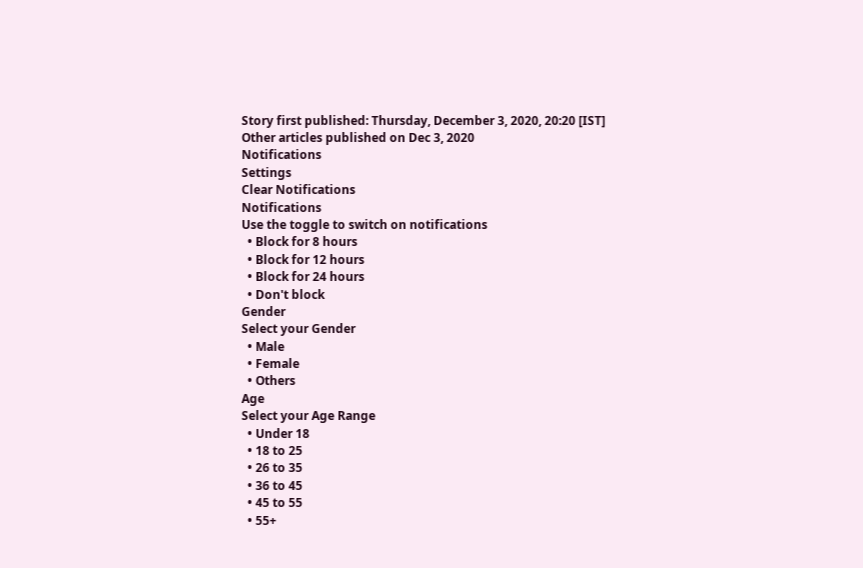Story first published: Thursday, December 3, 2020, 20:20 [IST]
Other articles published on Dec 3, 2020
Notifications
Settings
Clear Notifications
Notifications
Use the toggle to switch on notifications
  • Block for 8 hours
  • Block for 12 hours
  • Block for 24 hours
  • Don't block
Gender
Select your Gender
  • Male
  • Female
  • Others
Age
Select your Age Range
  • Under 18
  • 18 to 25
  • 26 to 35
  • 36 to 45
  • 45 to 55
  • 55+